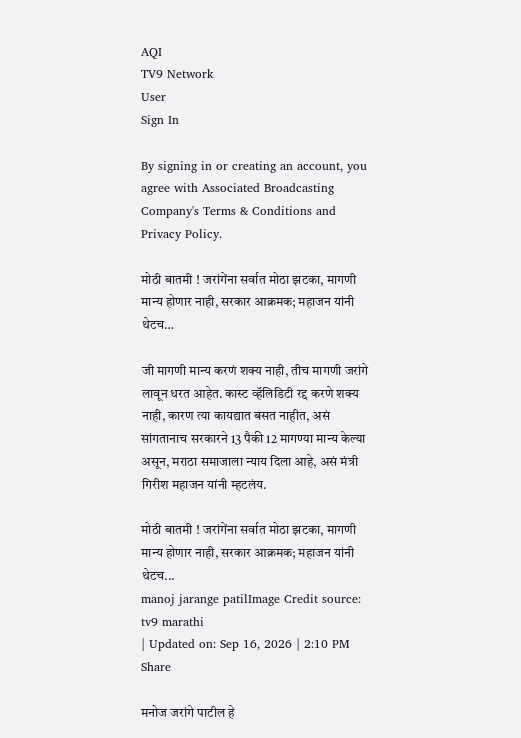AQI
TV9 Network
User
Sign In

By signing in or creating an account, you agree with Associated Broadcasting Company's Terms & Conditions and Privacy Policy.

मोठी बातमी ! जरांगेंना सर्वात मोठा झटका, मागणी मान्य होणार नाही, सरकार आक्रमक; महाजन यांनी थेटच…

जी मागणी मान्य करणं शक्य नाही, तीच मागणी जरांगे लावून धरत आहेत. कास्ट व्हॅलिडिटी रद्द करणे शक्य नाही, कारण त्या कायद्यात बसत नाहीत, असं सांगतानाच सरकारने 13 पैकी 12 मागण्या मान्य केल्या असून, मराठा समाजाला न्याय दिला आहे, असं मंत्री गिरीश महाजन यांनी म्हटलंय.

मोठी बातमी ! जरांगेंना सर्वात मोठा झटका, मागणी मान्य होणार नाही, सरकार आक्रमक; महाजन यांनी थेटच...
manoj jarange patilImage Credit source: tv9 marathi
| Updated on: Sep 16, 2026 | 2:10 PM
Share

मनोज जरांगे पाटील हे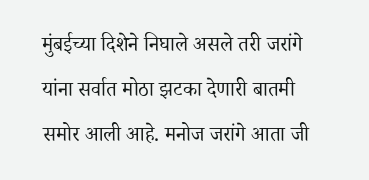मुंबईच्या दिशेने निघाले असले तरी जरांगे यांना सर्वात मोठा झटका देणारी बातमी समोर आली आहे. मनोज जरांगे आता जी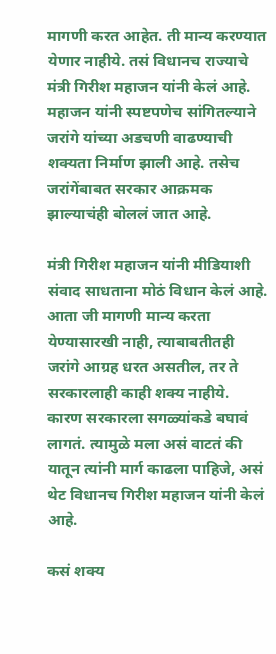मागणी करत आहेत. ती मान्य करण्यात येणार नाहीये. तसं विधानच राज्याचे मंत्री गिरीश महाजन यांनी केलं आहे. महाजन यांनी स्पष्टपणेच सांगितल्याने जरांगे यांच्या अडचणी वाढण्याची शक्यता निर्माण झाली आहे. तसेच जरांगेंबाबत सरकार आक्रमक झाल्याचंही बोललं जात आहे.

मंत्री गिरीश महाजन यांनी मीडियाशी संवाद साधताना मोठं विधान केलं आहे. आता जी मागणी मान्य करता येण्यासारखी नाही, त्याबाबतीतही जरांगे आग्रह धरत असतील, तर ते सरकारलाही काही शक्य नाहीये. कारण सरकारला सगळ्यांकडे बघावं लागतं. त्यामुळे मला असं वाटतं की यातून त्यांनी मार्ग काढला पाहिजे, असं थेट विधानच गिरीश महाजन यांनी केलं आहे.

कसं शक्य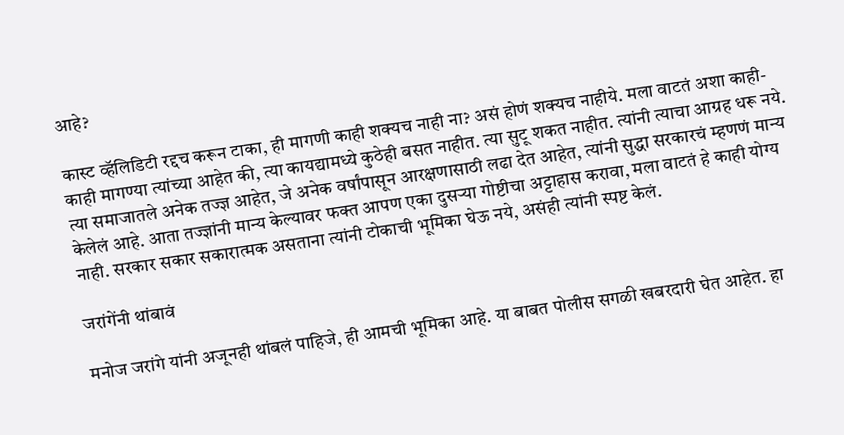आहे?

कास्ट व्हॅलिडिटी रद्दच करून टाका, ही मागणी काही शक्यच नाही ना? असं होणं शक्यच नाहीये. मला वाटतं अशा काही-काही मागण्या त्यांच्या आहेत की, त्या कायद्यामध्ये कुठेही बसत नाहीत. त्या सुटू शकत नाहीत. त्यांनी त्याचा आग्रह धरू नये. त्या समाजातले अनेक तज्ज्ञ आहेत, जे अनेक वर्षांपासून आरक्षणासाठी लढा देत आहेत, त्यांनी सुद्धा सरकारचं म्हणणं मान्य केलेलं आहे. आता तज्ज्ञांनी मान्य केल्यावर फक्त आपण एका दुसऱ्या गोष्टीचा अट्टाहास करावा, मला वाटतं हे काही योग्य नाही. सरकार सकार सकारात्मक असताना त्यांनी टोकाची भूमिका घेऊ नये, असंही त्यांनी स्पष्ट केलं.

जरांगेंनी थांबावं

मनोज जरांगे यांनी अजूनही थांबलं पाहिजे, ही आमची भूमिका आहे. या बाबत पोलीस सगळी खबरदारी घेत आहेत. हा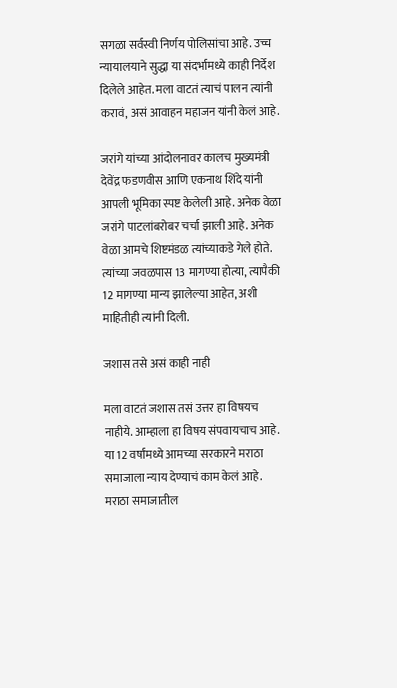सगळा सर्वस्वी निर्णय पोलिसांचा आहे. उच्च न्यायालयाने सुद्धा या संदर्भामध्ये काही निर्देश दिलेले आहेत. मला वाटतं त्याचं पालन त्यांनी करावं, असं आवाहन महाजन यांनी केलं आहे.

जरांगे यांच्या आंदोलनावर कालच मुख्यमंत्री देवेंद्र फडणवीस आणि एकनाथ शिंदे यांनी आपली भूमिका स्पष्ट केलेली आहे. अनेक वेळा जरांगे पाटलांबरोबर चर्चा झाली आहे. अनेक वेळा आमचे शिष्टमंडळ त्यांच्याकडे गेले होते. त्यांच्या जवळपास 13 मागण्या होत्या, त्यापैकी 12 मागण्या मान्य झालेल्या आहेत, अशी माहितीही त्यांनी दिली.

जशास तसे असं काही नाही

मला वाटतं जशास तसं उत्तर हा विषयच नाहीये. आम्हाला हा विषय संपवायचाच आहे. या 12 वर्षांमध्ये आमच्या सरकारने मराठा समाजाला न्याय देण्याचं काम केलं आहे. मराठा समाजातील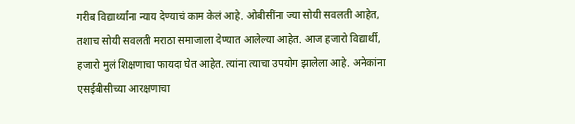गरीब विद्यार्थ्यांना न्याय देण्याचं काम केलं आहे. ओबीसींना ज्या सोयी सवलती आहेत, तशाच सोयी सवलती मराठा समाजाला देण्यात आलेल्या आहेत. आज हजारो विद्यार्थी, हजारो मुलं शिक्षणाचा फायदा घेत आहेत. त्यांना त्याचा उपयोग झालेला आहे. अनेकांना एसईबीसीच्या आरक्षणाचा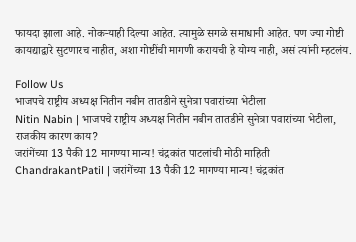फायदा झाला आहे. नोकऱ्याही दिल्या आहेत. त्यामुळे सगळे समाधानी आहेत. पण ज्या गोष्टी कायद्याद्वारे सुटणारच नाहीत, अशा गोष्टींची मागणी करायची हे योग्य नाही, असं त्यांनी म्हटलंय.

Follow Us
भाजपचे राष्ट्रीय अध्यक्ष नितीन नबीन तातडीने सुनेत्रा पवारांच्या भेटीला
Nitin Nabin | भाजपचे राष्ट्रीय अध्यक्ष नितीन नबीन तातडीने सुनेत्रा पवारांच्या भेटीला, राजकीय कारण काय?
जरांगेंच्या 13 पैकी 12 मागण्या मान्य! चंद्रकांत पाटलांची मोठी माहिती
ChandrakantPatil | जरांगेंच्या 13 पैकी 12 मागण्या मान्य! चंद्रकांत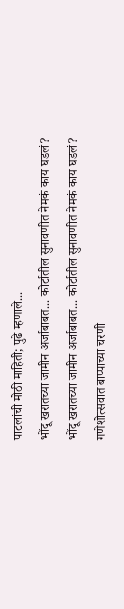पाटलांची मोठी माहिती; पुढे म्हणाले...
भोंदू खरातच्या जामीन अर्जाबाबत... कोर्टातील सुनावणीत नेमकं काय घडलं?
भोंदू खरातच्या जामीन अर्जाबाबत... कोर्टातील सुनावणीत नेमकं काय घडलं?
गणेशोत्सवात बाप्पाच्या चरणी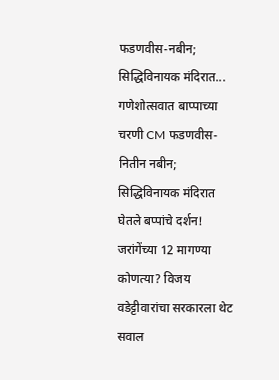फडणवीस-नबीन; सिद्धिविनायक मंदिरात...
गणेशोत्सवात बाप्पाच्या चरणी CM फडणवीस- नितीन नबीन; सिद्धिविनायक मंदिरात घेतले बप्पांचे दर्शन!
जरांगेंच्या 12 मागण्या कोणत्या? विजय वडेट्टीवारांचा सरकारला थेट सवाल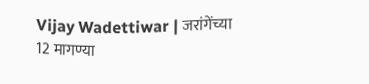Vijay Wadettiwar | जरांगेंच्या 12 मागण्या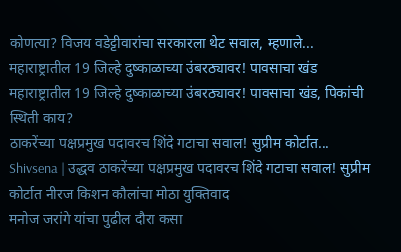कोणत्या? विजय वडेट्टीवारांचा सरकारला थेट सवाल, म्हणाले...
महाराष्ट्रातील 19 जिल्हे दुष्काळाच्या उंबरठ्यावर! पावसाचा खंड
महाराष्ट्रातील 19 जिल्हे दुष्काळाच्या उंबरठ्यावर! पावसाचा खंड, पिकांची स्थिती काय?
ठाकरेंच्या पक्षप्रमुख पदावरच शिंदे गटाचा सवाल! सुप्रीम कोर्टात...
Shivsena | उद्धव ठाकरेंच्या पक्षप्रमुख पदावरच शिंदे गटाचा सवाल! सुप्रीम कोर्टात नीरज किशन कौलांचा मोठा युक्तिवाद
मनोज जरांगे यांचा पुढील दौरा कसा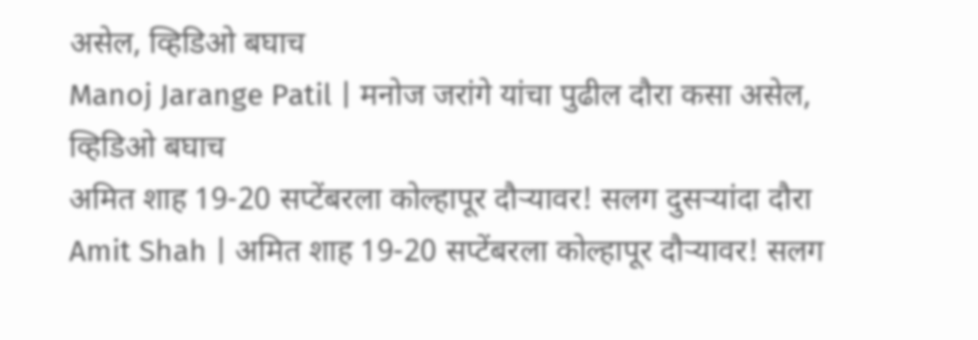असेल, व्हिडिओ बघाच
Manoj Jarange Patil | मनोज जरांगे यांचा पुढील दौरा कसा असेल, व्हिडिओ बघाच
अमित शाह 19-20 सप्टेंबरला कोल्हापूर दौऱ्यावर! सलग दुसऱ्यांदा दौरा
Amit Shah | अमित शाह 19-20 सप्टेंबरला कोल्हापूर दौऱ्यावर! सलग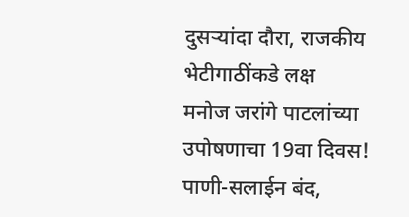दुसऱ्यांदा दौरा, राजकीय भेटीगाठींकडे लक्ष
मनोज जरांगे पाटलांच्या उपोषणाचा 19वा दिवस! पाणी-सलाईन बंद,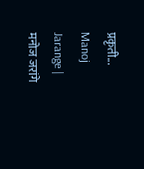प्रकृती...
Manoj Jarange | मनोज जरांगे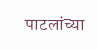पाटलांच्या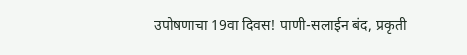उपोषणाचा 19वा दिवस! पाणी-सलाईन बंद, प्रकृती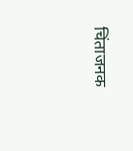चिंताजनक